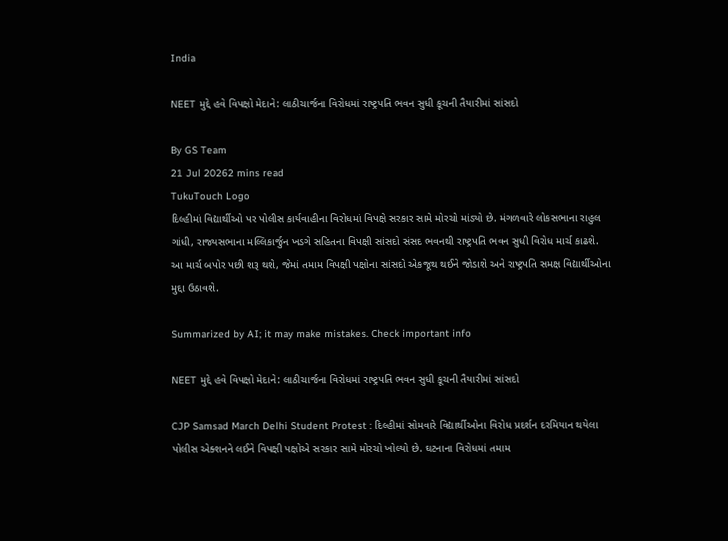India

NEET મુદ્દે હવે વિપક્ષો મેદાને: લાઠીચાર્જના વિરોધમાં રાષ્ટ્રપતિ ભવન સુધી કૂચની તૈયારીમાં સાંસદો

By GS Team
21 Jul 20262 mins read
TukuTouch Logo
દિલ્હીમાં વિદ્યાર્થીઓ પર પોલીસ કાર્યવાહીના વિરોધમાં વિપક્ષે સરકાર સામે મોરચો માંડ્યો છે. મંગળવારે લોકસભાના રાહુલ ગાંધી, રાજ્યસભાના મલ્લિકાર્જુન ખડગે સહિતના વિપક્ષી સાંસદો સંસદ ભવનથી રાષ્ટ્રપતિ ભવન સુધી વિરોધ માર્ચ કાઢશે. આ માર્ચ બપોર પછી શરૂ થશે, જેમાં તમામ વિપક્ષી પક્ષોના સાંસદો એકજૂથ થઈને જોડાશે અને રાષ્ટ્રપતિ સમક્ષ વિદ્યાર્થીઓના મુદ્દા ઉઠાવશે.

Summarized by AI; it may make mistakes. Check important info

NEET મુદ્દે હવે વિપક્ષો મેદાને: લાઠીચાર્જના વિરોધમાં રાષ્ટ્રપતિ ભવન સુધી કૂચની તૈયારીમાં સાંસદો

CJP Samsad March Delhi Student Protest : દિલ્હીમાં સોમવારે વિદ્યાર્થીઓના વિરોધ પ્રદર્શન દરમિયાન થયેલા પોલીસ એક્શનને લઈને વિપક્ષી પક્ષોએ સરકાર સામે મોરચો ખોલ્યો છે. ઘટનાના વિરોધમાં તમામ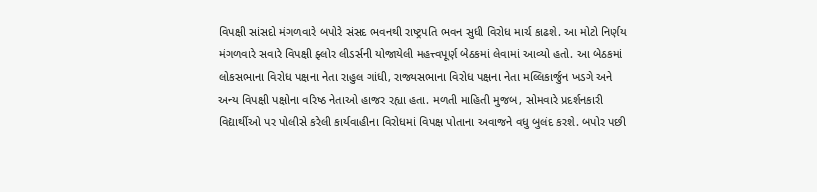વિપક્ષી સાંસદો મંગળવારે બપોરે સંસદ ભવનથી રાષ્ટ્રપતિ ભવન સુધી વિરોધ માર્ચ કાઢશે. આ મોટો નિર્ણય મંગળવારે સવારે વિપક્ષી ફ્લોર લીડર્સની યોજાયેલી મહત્ત્વપૂર્ણ બેઠકમાં લેવામાં આવ્યો હતો. આ બેઠકમાં લોકસભાના વિરોધ પક્ષના નેતા રાહુલ ગાંધી, રાજ્યસભાના વિરોધ પક્ષના નેતા મલ્લિકાર્જુન ખડગે અને અન્ય વિપક્ષી પક્ષોના વરિષ્ઠ નેતાઓ હાજર રહ્યા હતા. મળતી માહિતી મુજબ, સોમવારે પ્રદર્શનકારી વિદ્યાર્થીઓ પર પોલીસે કરેલી કાર્યવાહીના વિરોધમાં વિપક્ષ પોતાના અવાજને વધુ બુલંદ કરશે. બપોર પછી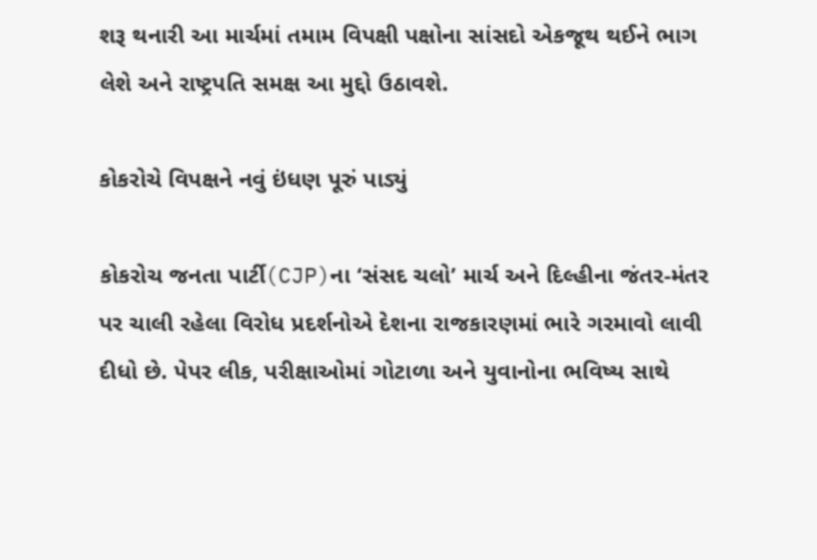શરૂ થનારી આ માર્ચમાં તમામ વિપક્ષી પક્ષોના સાંસદો એકજૂથ થઈને ભાગ લેશે અને રાષ્ટ્રપતિ સમક્ષ આ મુદ્દો ઉઠાવશે.

કોકરોચે વિપક્ષને નવું ઇંધણ પૂરું પાડ્યું

કોકરોચ જનતા પાર્ટી(CJP)ના ‘સંસદ ચલો’ માર્ચ અને દિલ્હીના જંતર-મંતર પર ચાલી રહેલા વિરોધ પ્રદર્શનોએ દેશના રાજકારણમાં ભારે ગરમાવો લાવી દીધો છે. પેપર લીક, પરીક્ષાઓમાં ગોટાળા અને યુવાનોના ભવિષ્ય સાથે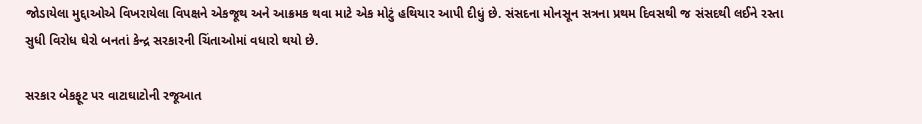જોડાયેલા મુદ્દાઓએ વિખરાયેલા વિપક્ષને એકજૂથ અને આક્રમક થવા માટે એક મોટું હથિયાર આપી દીધું છે. સંસદના મોનસૂન સત્રના પ્રથમ દિવસથી જ સંસદથી લઈને રસ્તા સુધી વિરોધ ઘેરો બનતાં કેન્દ્ર સરકારની ચિંતાઓમાં વધારો થયો છે.

સરકાર બેકફૂટ પર વાટાઘાટોની રજૂઆત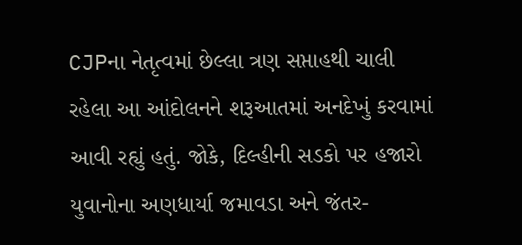CJPના નેતૃત્વમાં છેલ્લા ત્રણ સપ્તાહથી ચાલી રહેલા આ આંદોલનને શરૂઆતમાં અનદેખું કરવામાં આવી રહ્યું હતું. જોકે, દિલ્હીની સડકો પર હજારો યુવાનોના અણધાર્યા જમાવડા અને જંતર-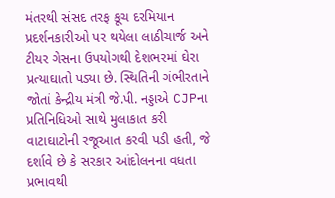મંતરથી સંસદ તરફ કૂચ દરમિયાન પ્રદર્શનકારીઓ પર થયેલા લાઠીચાર્જ અને ટીયર ગેસના ઉપયોગથી દેશભરમાં ઘેરા પ્રત્યાઘાતો પડ્યા છે. સ્થિતિની ગંભીરતાને જોતાં કેન્દ્રીય મંત્રી જે.પી. નડ્ડાએ CJPના પ્રતિનિધિઓ સાથે મુલાકાત કરી વાટાઘાટોની રજૂઆત કરવી પડી હતી, જે દર્શાવે છે કે સરકાર આંદોલનના વધતા પ્રભાવથી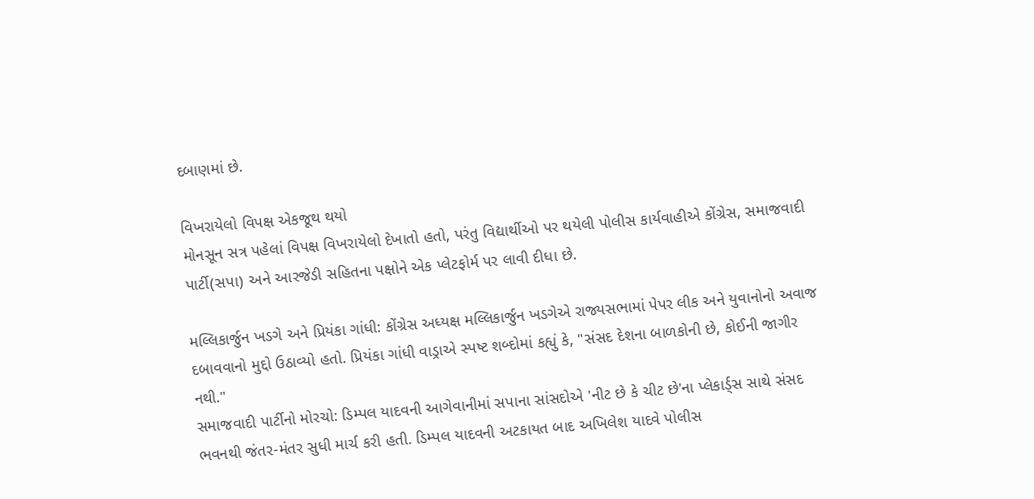દબાણમાં છે.

વિખરાયેલો વિપક્ષ એકજૂથ થયો
મોનસૂન સત્ર પહેલાં વિપક્ષ વિખરાયેલો દેખાતો હતો, પરંતુ વિદ્યાર્થીઓ પર થયેલી પોલીસ કાર્યવાહીએ કોંગ્રેસ, સમાજવાદી પાર્ટી(સપા) અને આરજેડી સહિતના પક્ષોને એક પ્લેટફોર્મ પર લાવી દીધા છે.

મલ્લિકાર્જુન ખડગે અને પ્રિયંકા ગાંધી: કોંગ્રેસ અધ્યક્ષ મલ્લિકાર્જુન ખડગેએ રાજ્યસભામાં પેપર લીક અને યુવાનોનો અવાજ દબાવવાનો મુદ્દો ઉઠાવ્યો હતો. પ્રિયંકા ગાંધી વાડ્રાએ સ્પષ્ટ શબ્દોમાં કહ્યું કે, "સંસદ દેશના બાળકોની છે, કોઈની જાગીર નથી."
સમાજવાદી પાર્ટીનો મોરચો: ડિમ્પલ યાદવની આગેવાનીમાં સપાના સાંસદોએ 'નીટ છે કે ચીટ છે'ના પ્લેકાર્ડ્સ સાથે સંસદ ભવનથી જંતર-મંતર સુધી માર્ચ કરી હતી. ડિમ્પલ યાદવની અટકાયત બાદ અખિલેશ યાદવે પોલીસ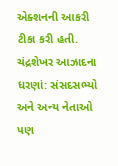એક્શનની આકરી ટીકા કરી હતી.
ચંદ્રશેખર આઝાદના ધરણાં: સંસદસભ્યો અને અન્ય નેતાઓ પણ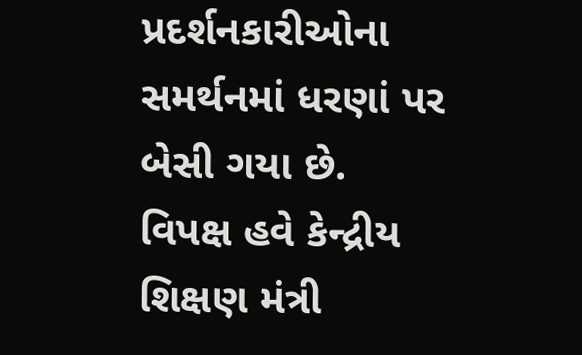પ્રદર્શનકારીઓના સમર્થનમાં ધરણાં પર બેસી ગયા છે.
વિપક્ષ હવે કેન્દ્રીય શિક્ષણ મંત્રી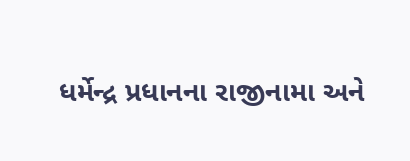ધર્મેન્દ્ર પ્રધાનના રાજીનામા અને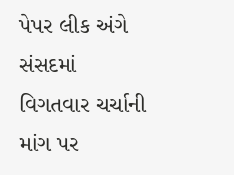પેપર લીક અંગે સંસદમાં વિગતવાર ચર્ચાની માંગ પર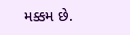મક્કમ છે.